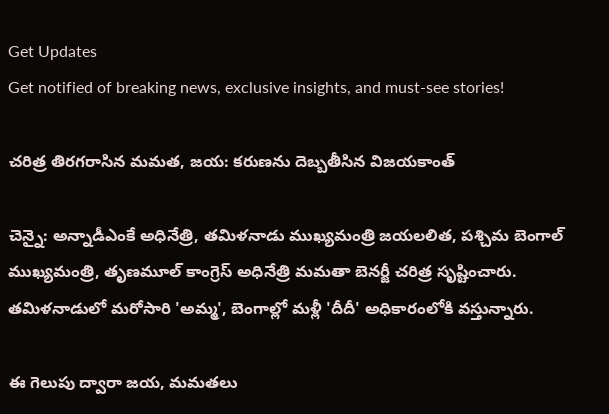Get Updates
Get notified of breaking news, exclusive insights, and must-see stories!

చరిత్ర తిరగరాసిన మమత, జయ: కరుణను దెబ్బతీసిన విజయకాంత్

చెన్నై: అన్నాడీఎంకే అధినేత్రి, తమిళనాడు ముఖ్యమంత్రి జయలలిత, పశ్చిమ బెంగాల్ ముఖ్యమంత్రి, తృణమూల్ కాంగ్రెస్ అధినేత్రి మమతా బెనర్జీ చరిత్ర సృష్టించారు. తమిళనాడులో మరోసారి 'అమ్మ', బెంగాల్లో మళ్లీ 'దీదీ' అధికారంలోకి వస్తున్నారు.

ఈ గెలుపు ద్వారా జయ, మమతలు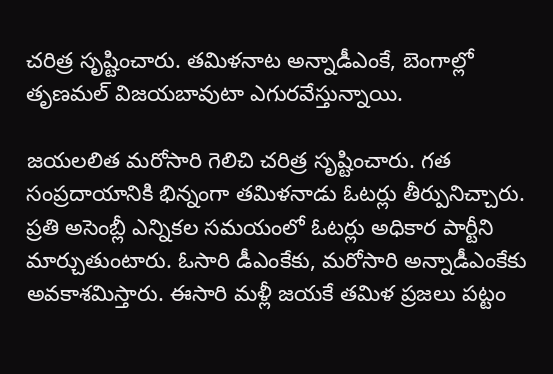చరిత్ర సృష్టించారు. తమిళనాట అన్నాడీఎంకే, బెంగాల్లో తృణమల్ విజయబావుటా ఎగురవేస్తున్నాయి.

జయలలిత మరోసారి గెలిచి చరిత్ర సృష్టించారు. గత సంప్రదాయానికి భిన్నంగా తమిళనాడు ఓటర్లు తీర్పునిచ్చారు. ప్రతి అసెంబ్లీ ఎన్నికల సమయంలో ఓటర్లు అధికార పార్టీని మార్చుతుంటారు. ఓసారి డీఎంకేకు, మరోసారి అన్నాడీఎంకేకు అవకాశమిస్తారు. ఈసారి మళ్లీ జయకే తమిళ ప్రజలు పట్టం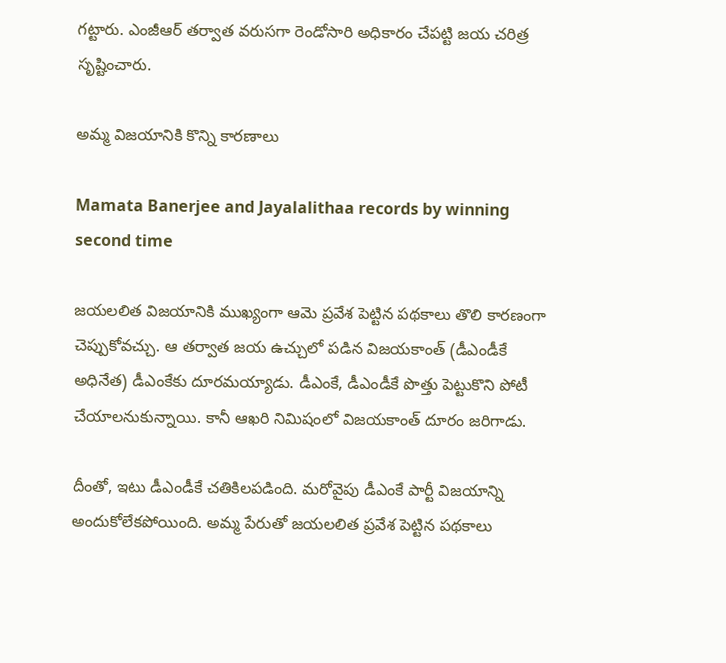గట్టారు. ఎంజీఆర్ తర్వాత వరుసగా రెండోసారి అధికారం చేపట్టి జయ చరిత్ర సృష్టించారు.

అమ్మ విజయానికి కొన్ని కారణాలు

Mamata Banerjee and Jayalalithaa records by winning second time

జయలలిత విజయానికి ముఖ్యంగా ఆమె ప్రవేశ పెట్టిన పథకాలు తొలి కారణంగా చెప్పుకోవచ్చు. ఆ తర్వాత జయ ఉచ్చులో పడిన విజయకాంత్ (డీఎండీకే అధినేత) డీఎంకేకు దూరమయ్యాడు. డీఎంకే, డీఎండీకే పొత్తు పెట్టుకొని పోటీ చేయాలనుకున్నాయి. కానీ ఆఖరి నిమిషంలో విజయకాంత్ దూరం జరిగాడు.

దీంతో, ఇటు డీఎండీకే చతికిలపడింది. మరోవైపు డీఎంకే పార్టీ విజయాన్ని అందుకోలేకపోయింది. అమ్మ పేరుతో జయలలిత ప్రవేశ పెట్టిన పథకాలు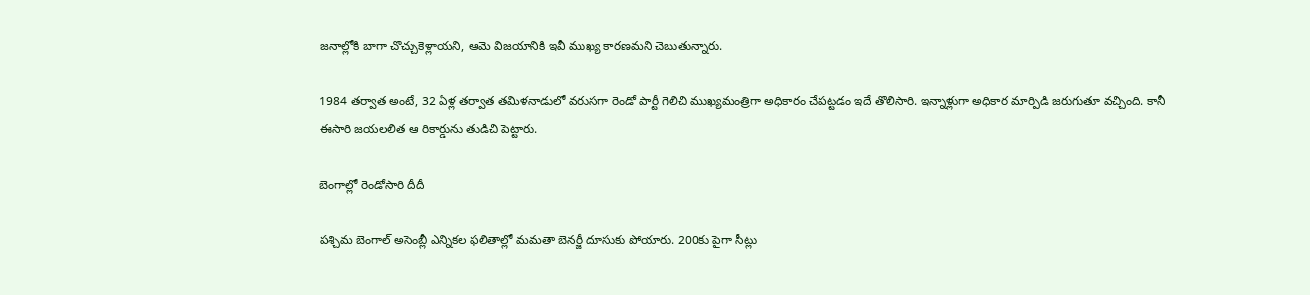జనాల్లోకి బాగా చొచ్చుకెళ్లాయని, ఆమె విజయానికి ఇవీ ముఖ్య కారణమని చెబుతున్నారు.

1984 తర్వాత అంటే, 32 ఏళ్ల తర్వాత తమిళనాడులో వరుసగా రెండో పార్టీ గెలిచి ముఖ్యమంత్రిగా అధికారం చేపట్టడం ఇదే తొలిసారి. ఇన్నాళ్లుగా అధికార మార్పిడి జరుగుతూ వచ్చింది. కానీ ఈసారి జయలలిత ఆ రికార్డును తుడిచి పెట్టారు.

బెంగాల్లో రెండోసారి దీదీ

పశ్చిమ బెంగాల్ అసెంబ్లీ ఎన్నికల ఫలితాల్లో మమతా బెనర్జీ దూసుకు పోయారు. 200కు పైగా సీట్లు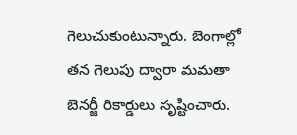గెలుచుకుంటున్నారు. బెంగాల్లో తన గెలుపు ద్వారా మమతా బెనర్జీ రికార్డులు సృష్టించారు.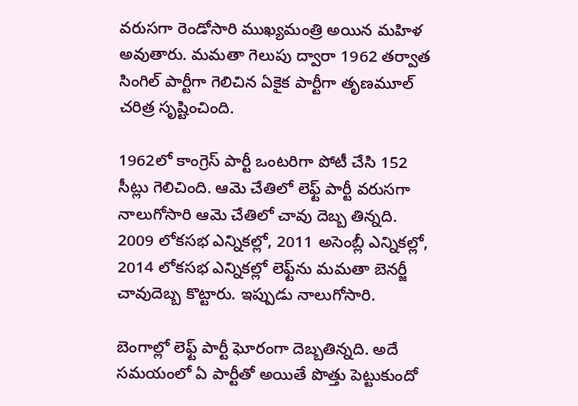వరుసగా రెండోసారి ముఖ్యమంత్రి అయిన మహిళ అవుతారు. మమతా గెలుపు ద్వారా 1962 తర్వాత సింగిల్ పార్టీగా గెలిచిన ఏకైక పార్టీగా తృణమూల్ చరిత్ర సృష్టించింది.

1962లో కాంగ్రెస్ పార్టీ ఒంటరిగా పోటీ చేసి 152 సీట్లు గెలిచింది. ఆమె చేతిలో లెఫ్ట్ పార్టీ వరుసగా నాలుగోసారి ఆమె చేతిలో చావు దెబ్బ తిన్నది. 2009 లోకసభ ఎన్నికల్లో, 2011 అసెంబ్లీ ఎన్నికల్లో, 2014 లోకసభ ఎన్నికల్లో లెఫ్ట్‌ను మమతా బెనర్జీ చావుదెబ్బ కొట్టారు. ఇప్పుడు నాలుగోసారి.

బెంగాల్లో లెఫ్ట్ పార్టీ ఘోరంగా దెబ్బతిన్నది. అదే సమయంలో ఏ పార్టీతో అయితే పొత్తు పెట్టుకుందో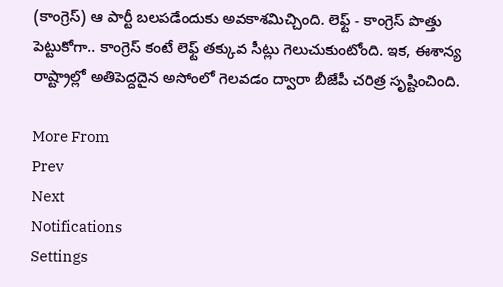(కాంగ్రెస్) ఆ పార్టీ బలపడేందుకు అవకాశమిచ్చింది. లెఫ్ట్ - కాంగ్రెస్ పొత్తు పెట్టుకోగా.. కాంగ్రెస్ కంటే లెఫ్ట్ తక్కువ సీట్లు గెలుచుకుంటోంది. ఇక, ఈశాన్య రాష్ట్రాల్లో అతిపెద్దదైన అసోంలో గెలవడం ద్వారా బీజేపీ చరిత్ర సృష్టించింది.

More From
Prev
Next
Notifications
Settings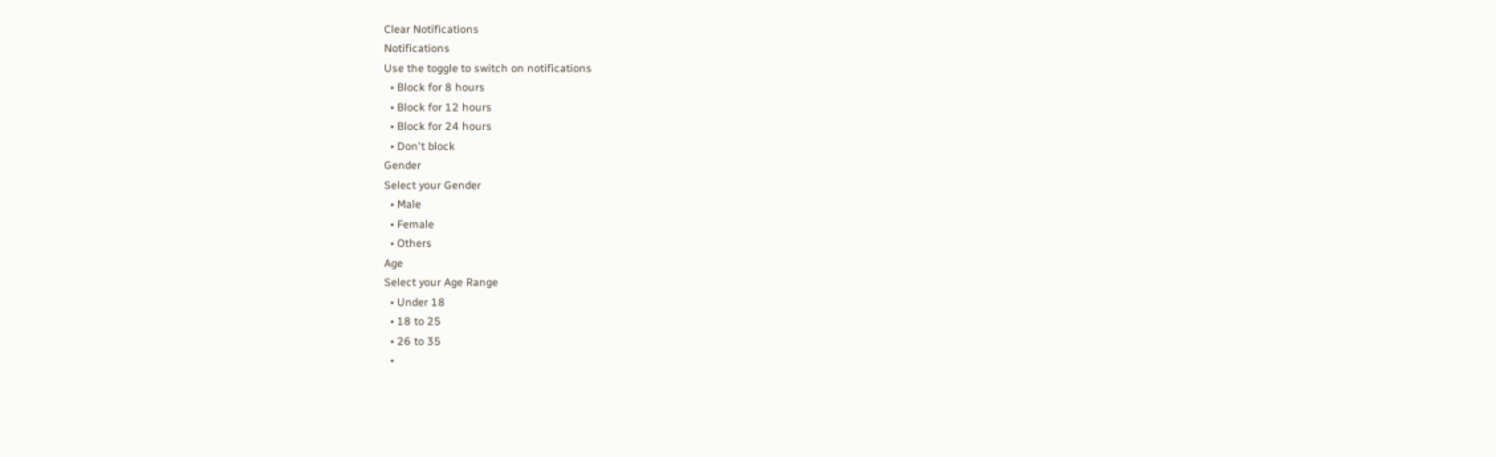Clear Notifications
Notifications
Use the toggle to switch on notifications
  • Block for 8 hours
  • Block for 12 hours
  • Block for 24 hours
  • Don't block
Gender
Select your Gender
  • Male
  • Female
  • Others
Age
Select your Age Range
  • Under 18
  • 18 to 25
  • 26 to 35
  •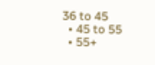36 to 45
  • 45 to 55
  • 55+